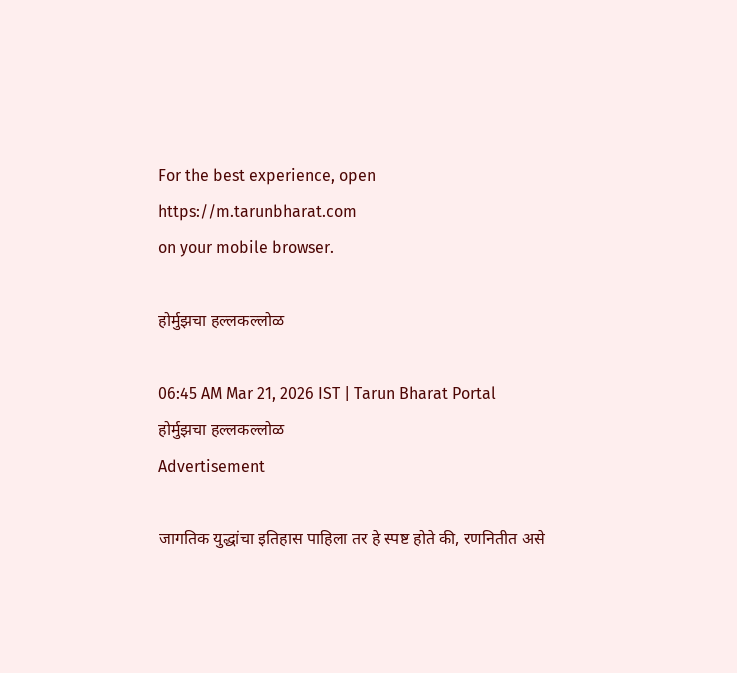For the best experience, open
https://m.tarunbharat.com
on your mobile browser.

होर्मुझचा हल्लकल्लोळ

06:45 AM Mar 21, 2026 IST | Tarun Bharat Portal
होर्मुझचा हल्लकल्लोळ
Advertisement

जागतिक युद्धांचा इतिहास पाहिला तर हे स्पष्ट होते की, रणनितीत असे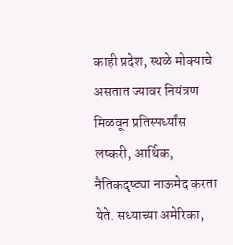काही प्रदेश, स्थळे मोक्याचे असतात ज्यावर नियंत्रण मिळवून प्रतिस्पर्ध्यांस लष्करी, आर्थिक, नैतिकदृष्ट्या नाऊमेद करता येते. सध्याच्या अमेरिका,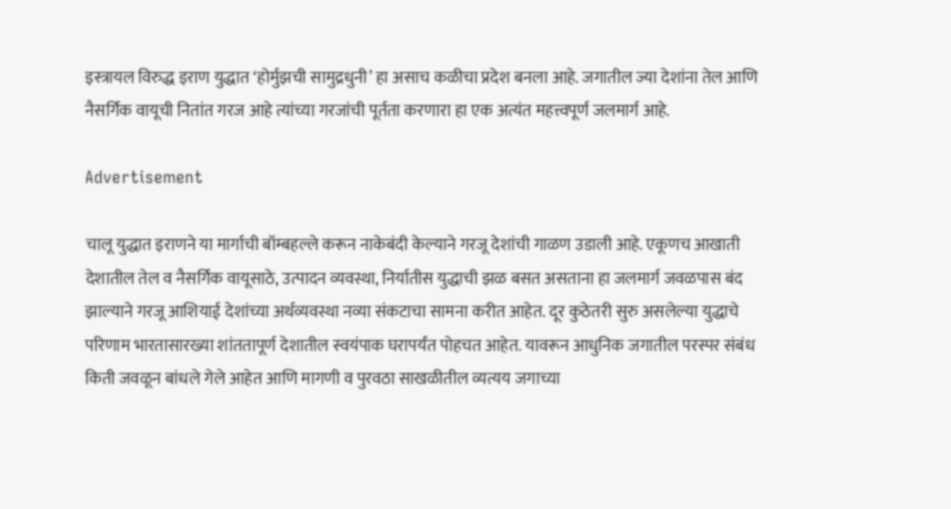इस्त्रायल विरुद्ध इराण युद्धात ‘होर्मुझची सामुद्रधुनी’ हा असाच कळीचा प्रदेश बनला आहे. जगातील ज्या देशांना तेल आणि नैसर्गिक वायूची नितांत गरज आहे त्यांच्या गरजांची पूर्तता करणारा हा एक अत्यंत महत्त्वपूर्ण जलमार्ग आहे.

Advertisement

चालू युद्धात इराणने या मार्गाची बॉम्बहल्ले करून नाकेबंदी केल्याने गरजू देशांची गाळण उडाली आहे. एकूणच आखाती देशातील तेल व नैसर्गिक वायूसाठे, उत्पादन व्यवस्था, निर्यातीस युद्धाची झळ बसत असताना हा जलमार्ग जवळपास बंद झाल्याने गरजू आशियाई देशांच्या अर्थव्यवस्था नव्या संकटाचा सामना करीत आहेत. दूर कुठेतरी सुरु असलेल्या युद्धाचे परिणाम भारतासारख्या शांततापूर्ण देशातील स्वयंपाक घरापर्यंत पोहचत आहेत. यावरून आधुनिक जगातील परस्पर संबंध किती जवळून बांधले गेले आहेत आणि मागणी व पुरवठा साखळीतील व्यत्यय जगाच्या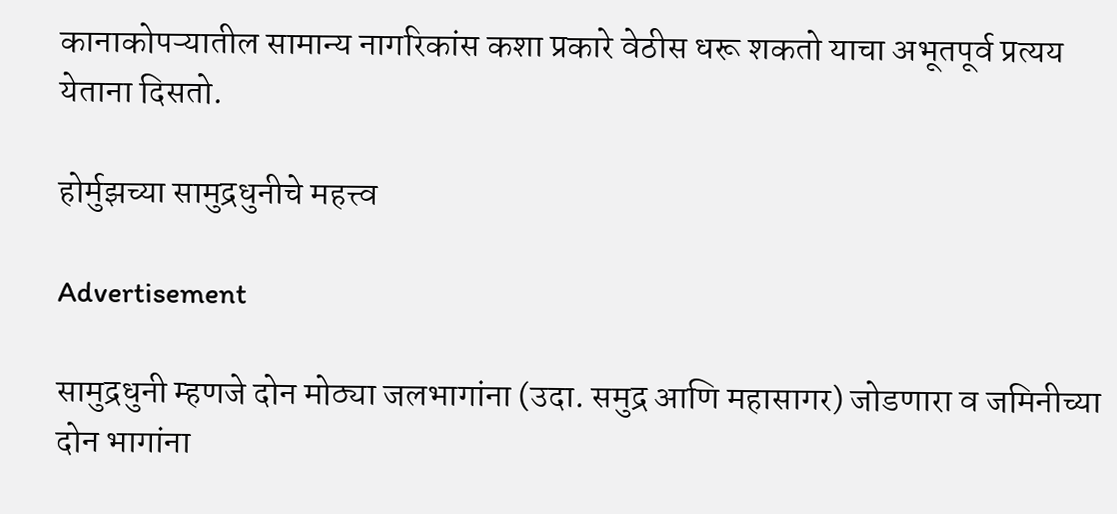कानाकोपऱ्यातील सामान्य नागरिकांस कशा प्रकारे वेठीस धरू शकतो याचा अभूतपूर्व प्रत्यय येताना दिसतो.

होर्मुझच्या सामुद्रधुनीचे महत्त्व

Advertisement

सामुद्रधुनी म्हणजे दोन मोठ्या जलभागांना (उदा. समुद्र आणि महासागर) जोडणारा व जमिनीच्या दोन भागांना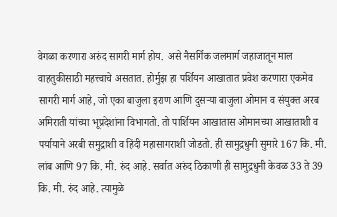वेगळा करणारा अरुंद सागरी मार्ग होय.  असे नैसर्गिक जलमार्ग जहाजातून माल वाहतुकीसाठी महत्त्वाचे असतात. होर्मुझ हा पर्शियन आखातात प्रवेश करणारा एकमेव सागरी मार्ग आहे, जो एका बाजुला इराण आणि दुसऱ्या बाजुला ओमान व संयुक्त अरब अमिराती यांच्या भूप्रदेशांना विभागतो. तो पार्शियन आखातास ओमानच्या आखाताशी व पर्यायाने अरबी समुद्राशी व हिंदी महासागराशी जोडतो. ही सामुद्रधुनी सुमारे 167 कि. मी. लांब आणि 97 कि. मी. रुंद आहे. सर्वात अरुंद ठिकाणी ही सामुद्रधुनी केवळ 33 ते 39 कि. मी. रुंद आहे. त्यामुळे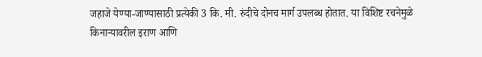जहाजे येण्या-जाण्यासाठी प्रत्येकी 3 कि. मी. रुंदीचे दोनच मार्ग उपलब्ध होतात. या विशिष्ट रचनेमुळे किनाऱ्यावरील इराण आणि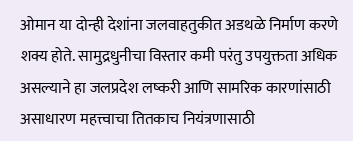ओमान या दोन्ही देशांना जलवाहतुकीत अडथळे निर्माण करणे शक्य होते. सामुद्रधुनीचा विस्तार कमी परंतु उपयुक्तता अधिक असल्याने हा जलप्रदेश लष्करी आणि सामरिक कारणांसाठी असाधारण महत्त्वाचा तितकाच नियंत्रणासाठी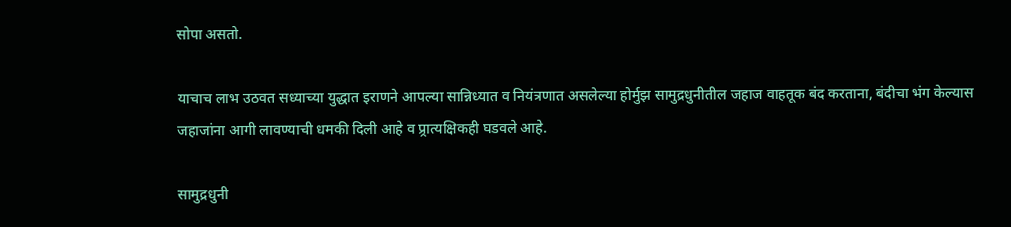सोपा असतो.

याचाच लाभ उठवत सध्याच्या युद्धात इराणने आपल्या सान्निध्यात व नियंत्रणात असलेल्या होर्मुझ सामुद्रधुनीतील जहाज वाहतूक बंद करताना, बंदीचा भंग केल्यास जहाजांना आगी लावण्याची धमकी दिली आहे व प्र्रात्यक्षिकही घडवले आहे.

सामुद्रधुनी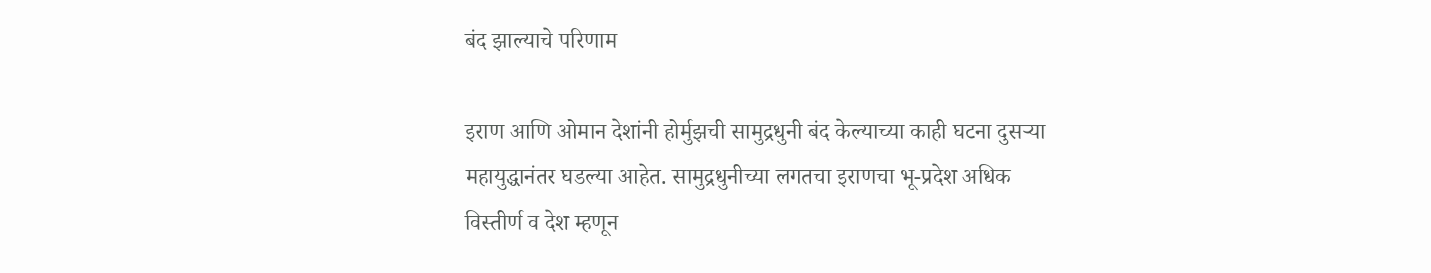बंद झाल्याचे परिणाम

इराण आणि ओमान देशांनी होर्मुझची सामुद्रधुनी बंद केल्याच्या काही घटना दुसऱ्या महायुद्धानंतर घडल्या आहेत. सामुद्रधुनीच्या लगतचा इराणचा भू-प्रदेश अधिक विस्तीर्ण व देश म्हणून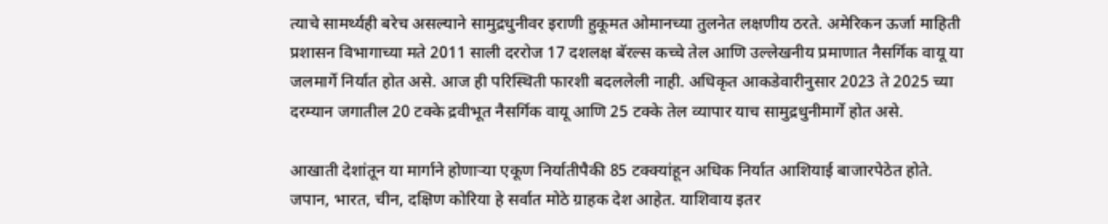त्याचे सामर्थ्यही बरेच असल्याने सामुद्रधुनीवर इराणी हुकूमत ओमानच्या तुलनेत लक्षणीय ठरते. अमेरिकन ऊर्जा माहिती प्रशासन विभागाच्या मते 2011 साली दररोज 17 दशलक्ष बॅरल्स कच्चे तेल आणि उल्लेखनीय प्रमाणात नैसर्गिक वायू या जलमार्गे निर्यात होत असे. आज ही परिस्थिती फारशी बदललेली नाही. अधिकृत आकडेवारीनुसार 2023 ते 2025 च्या दरम्यान जगातील 20 टक्के द्रवीभूत नैसर्गिक वायू आणि 25 टक्के तेल व्यापार याच सामुद्रधुनीमार्गे होत असे.

आखाती देशांतून या मार्गाने होणाऱ्या एकूण निर्यातीपैकी 85 टक्क्यांहून अधिक निर्यात आशियाई बाजारपेठेत होते. जपान, भारत, चीन, दक्षिण कोरिया हे सर्वात मोठे ग्राहक देश आहेत. याशिवाय इतर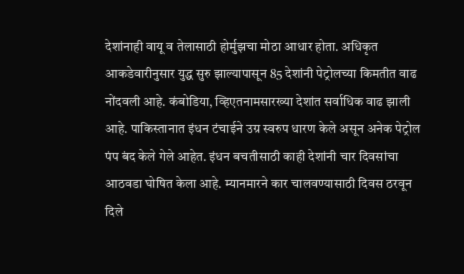देशांनाही वायू व तेलासाठी होर्मुझचा मोठा आधार होता. अधिकृत आकडेवारीनुसार युद्ध सुरु झाल्यापासून 85 देशांनी पेट्रोलच्या किमतीत वाढ नोंदवली आहे. कंबोडिया, व्हिएतनामसारख्या देशांत सर्वाधिक वाढ झाली आहे. पाकिस्तानात इंधन टंचाईने उग्र स्वरुप धारण केले असून अनेक पेट्रोल पंप बंद केले गेले आहेत. इंधन बचतीसाठी काही देशांनी चार दिवसांचा आठवडा घोषित केला आहे. म्यानमारने कार चालवण्यासाठी दिवस ठरवून दिले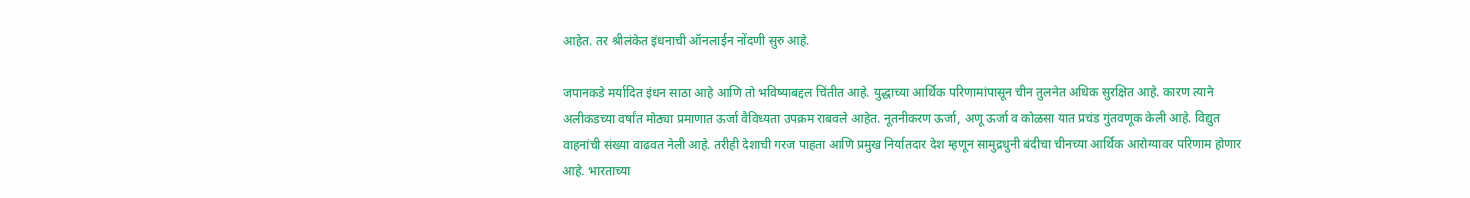आहेत. तर श्रीलंकेत इंधनाची ऑनलाईन नोंदणी सुरु आहे.

जपानकडे मर्यादित इंधन साठा आहे आणि तो भविष्याबद्दल चिंतीत आहे. युद्धाच्या आर्थिक परिणामांपासून चीन तुलनेत अधिक सुरक्षित आहे. कारण त्याने अलीकडच्या वर्षांत मोठ्या प्रमाणात ऊर्जा वैविध्यता उपक्रम राबवले आहेत. नूतनीकरण ऊर्जा, अणू ऊर्जा व कोळसा यात प्रचंड गुंतवणूक केली आहे. विद्युत वाहनांची संख्या वाढवत नेली आहे. तरीही देशाची गरज पाहता आणि प्रमुख निर्यातदार देश म्हणून सामुद्रधुनी बंदीचा चीनच्या आर्थिक आरोग्यावर परिणाम होणार आहे. भारताच्या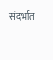संदर्भात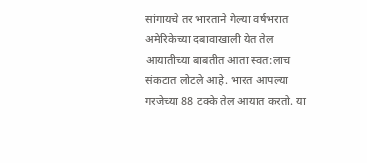सांगायचे तर भारताने गेल्या वर्षभरात अमेरिकेच्या दबावाखाली येत तेल आयातीच्या बाबतीत आता स्वत:लाच संकटात लोटले आहे. भारत आपल्या गरजेच्या 88 टक्के तेल आयात करतो. या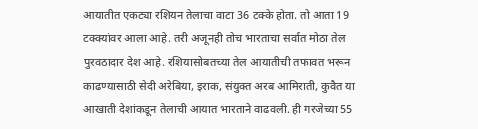आयातीत एकट्या रशियन तेलाचा वाटा 36 टक्के होता. तो आता 19 टक्क्यांवर आला आहे. तरी अजूनही तोच भारताचा सर्वात मोठा तेल पुरवठादार देश आहे. रशियासोबतच्या तेल आयातीची तफावत भरून काढण्यासाठी सेदी अरेबिया, इराक, संयुक्त अरब आमिराती, कुवैत या आखाती देशांकडून तेलाची आयात भारताने वाढवली. ही गरजेच्या 55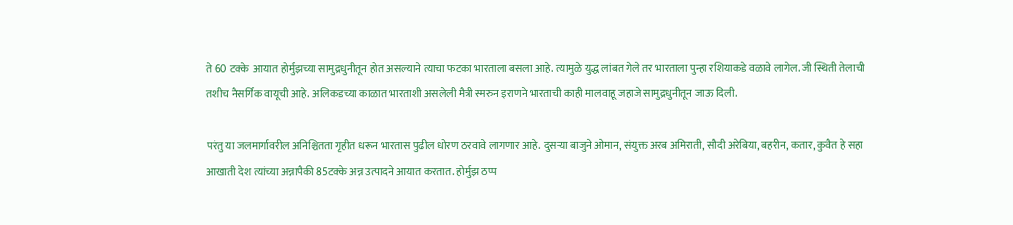ते 60 टक्के  आयात होर्मुझच्या सामुद्रधुनीतून होत असल्याने त्याचा फटका भारताला बसला आहे. त्यामुळे युद्ध लांबत गेले तर भारताला पुन्हा रशियाकडे वळावे लागेल. जी स्थिती तेलाची तशीच नैसर्गिक वायूची आहे. अलिकडच्या काळात भारताशी असलेली मैत्री स्मरुन इराणने भारताची काही मालवाहू जहाजे सामुद्रधुनीतून जाऊ दिली.

परंतु या जलमार्गावरील अनिश्चितता गृहीत धरून भारतास पुढील धोरण ठरवावे लागणार आहे. दुसऱ्या बाजुने ओमान, संयुक्त अरब अमिराती, सौदी अरेबिया, बहरीन, कतार, कुवैत हे सहा आखाती देश त्यांच्या अन्नापैकी 85टक्के अन्न उत्पादने आयात करतात. होर्मुझ ठप्प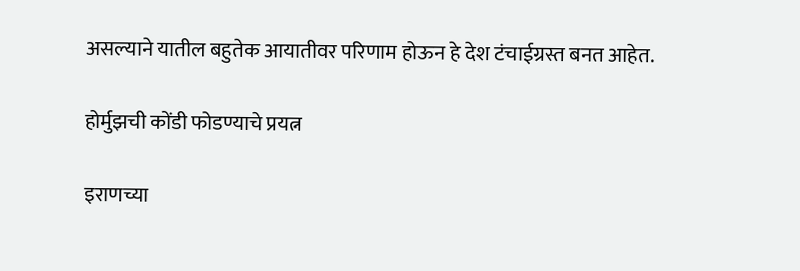असल्याने यातील बहुतेक आयातीवर परिणाम होऊन हे देश टंचाईग्रस्त बनत आहेत.

होर्मुझची कोंडी फोडण्याचे प्रयत्न

इराणच्या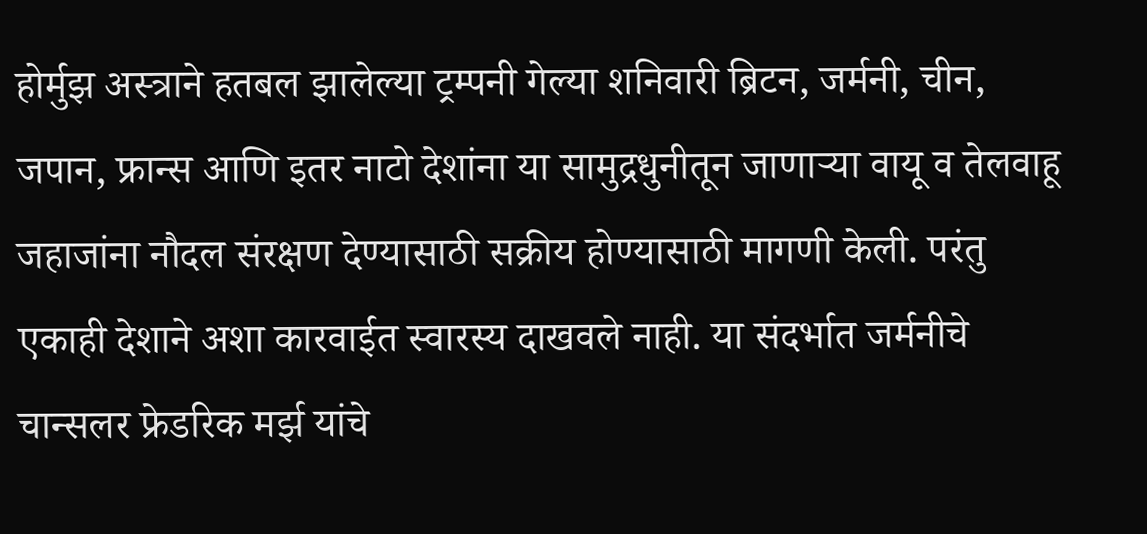होर्मुझ अस्त्राने हतबल झालेल्या ट्रम्पनी गेल्या शनिवारी ब्रिटन, जर्मनी, चीन, जपान, फ्रान्स आणि इतर नाटो देशांना या सामुद्रधुनीतून जाणाऱ्या वायू व तेलवाहू जहाजांना नौदल संरक्षण देण्यासाठी सक्रीय होण्यासाठी मागणी केली. परंतु एकाही देशाने अशा कारवाईत स्वारस्य दाखवले नाही. या संदर्भात जर्मनीचे चान्सलर फ्रेडरिक मर्झ यांचे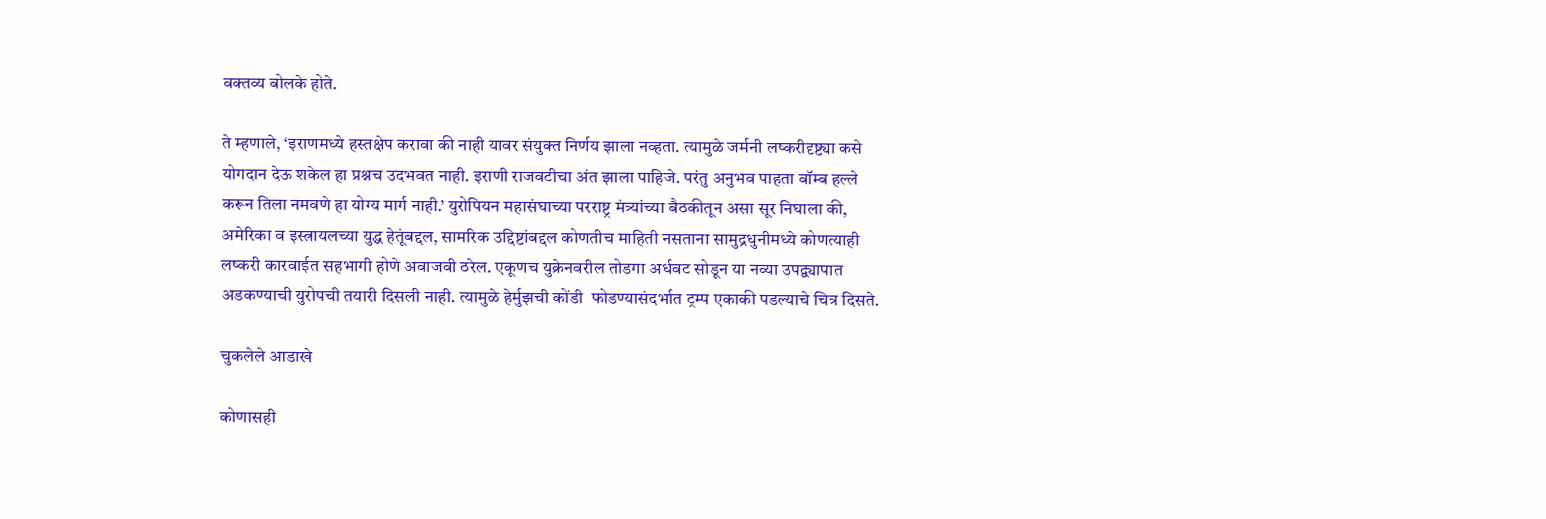वक्तव्य बोलके होते.

ते म्हणाले, ‘इराणमध्ये हस्तक्षेप करावा की नाही यावर संयुक्त निर्णय झाला नव्हता. त्यामुळे जर्मनी लष्करीदृष्ट्या कसे योगदान देऊ शकेल हा प्रश्नच उदभवत नाही. इराणी राजवटीचा अंत झाला पाहिजे. परंतु अनुभव पाहता बॉम्ब हल्ले करून तिला नमवणे हा योग्य मार्ग नाही.’ युरोपियन महासंघाच्या परराष्ट्र मंत्र्यांच्या बैठकीतून असा सूर निघाला की, अमेरिका व इस्त्रायलच्या युद्ध हेतूंबद्दल, सामरिक उद्दिष्टांबद्दल कोणतीच माहिती नसताना सामुद्रधुनीमध्ये कोणत्याही लष्करी कारवाईत सहभागी होणे अवाजवी ठरेल. एकूणच युक्रेनवरील तोडगा अर्धवट सोडून या नव्या उपद्व्यापात अडकण्याची युरोपची तयारी दिसली नाही. त्यामुळे हेर्मुझची कोंडी  फोडण्यासंदर्भात ट्रम्प एकाकी पडल्याचे चित्र दिसते.

चुकलेले आडाखे

कोणासही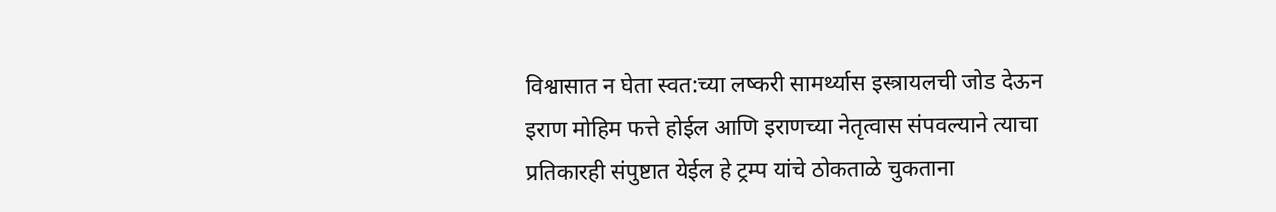विश्वासात न घेता स्वत:च्या लष्करी सामर्थ्यास इस्त्रायलची जोड देऊन इराण मोहिम फत्ते होईल आणि इराणच्या नेतृत्वास संपवल्याने त्याचा प्रतिकारही संपुष्टात येईल हे ट्रम्प यांचे ठोकताळे चुकताना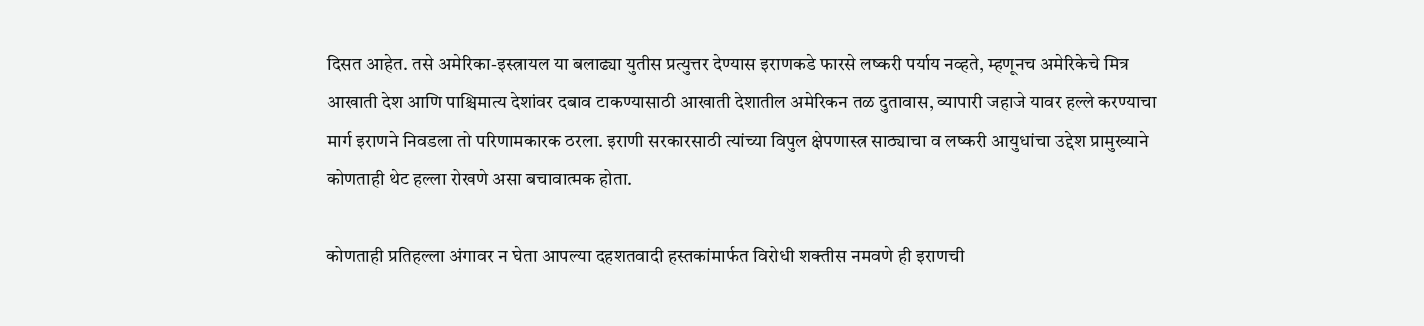दिसत आहेत. तसे अमेरिका-इस्त्रायल या बलाढ्या युतीस प्रत्युत्तर देण्यास इराणकडे फारसे लष्करी पर्याय नव्हते, म्हणूनच अमेरिकेचे मित्र आखाती देश आणि पाश्चिमात्य देशांवर दबाव टाकण्यासाठी आखाती देशातील अमेरिकन तळ दुतावास, व्यापारी जहाजे यावर हल्ले करण्याचा मार्ग इराणने निवडला तो परिणामकारक ठरला. इराणी सरकारसाठी त्यांच्या विपुल क्षेपणास्त्र साठ्याचा व लष्करी आयुधांचा उद्देश प्रामुख्याने कोणताही थेट हल्ला रोखणे असा बचावात्मक होता.

कोणताही प्रतिहल्ला अंगावर न घेता आपल्या दहशतवादी हस्तकांमार्फत विरोधी शक्तीस नमवणे ही इराणची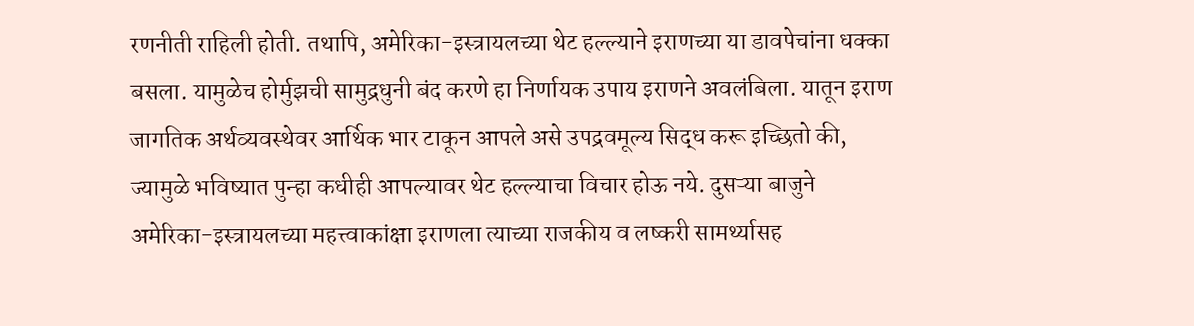रणनीती राहिली होती. तथापि, अमेरिका-इस्त्रायलच्या थेट हल्ल्याने इराणच्या या डावपेचांना धक्का बसला. यामुळेच होर्मुझची सामुद्रधुनी बंद करणे हा निर्णायक उपाय इराणने अवलंबिला. यातून इराण जागतिक अर्थव्यवस्थेवर आर्थिक भार टाकून आपले असे उपद्रवमूल्य सिद्ध करू इच्छितो की, ज्यामुळे भविष्यात पुन्हा कधीही आपल्यावर थेट हल्ल्याचा विचार होऊ नये. दुसऱ्या बाजुने  अमेरिका-इस्त्रायलच्या महत्त्वाकांक्षा इराणला त्याच्या राजकीय व लष्करी सामर्थ्यासह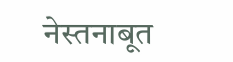नेस्तनाबूत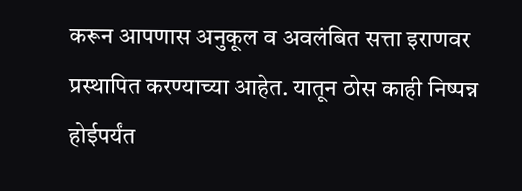करून आपणास अनुकूल व अवलंबित सत्ता इराणवर प्रस्थापित करण्याच्या आहेत. यातून ठोस काही निष्पन्न होईपर्यंत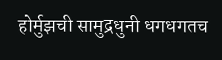होर्मुझची सामुद्रधुनी धगधगतच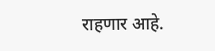राहणार आहे.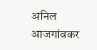अनिल आजगांवकर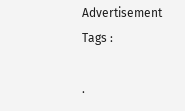Advertisement
Tags :

.